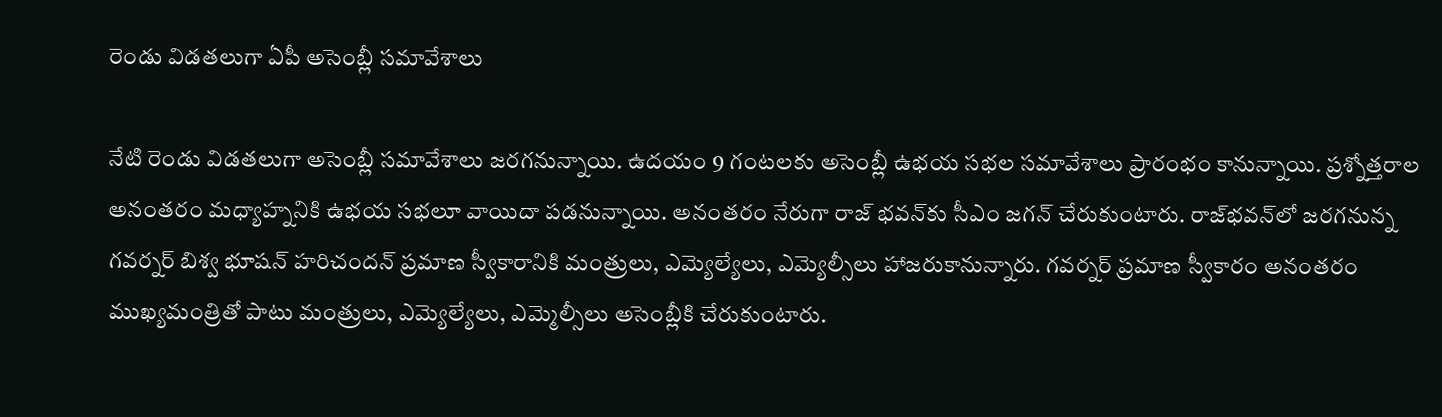రెండు విడతలుగా ఏపీ అసెంబ్లీ సమావేశాలు

నేటి రెండు విడతలుగా అసెంబ్లీ సమావేశాలు జరగనున్నాయి. ఉదయం 9 గంటలకు అసెంబ్లీ ఉభయ సభల సమావేశాలు ప్రారంభం కానున్నాయి. ప్రశ్నోత్తరాల అనంతరం మధ్యాహ్ననికి ఉభయ సభలూ వాయిదా పడనున్నాయి. అనంతరం నేరుగా రాజ్ భవన్‌కు సీఎం జగన్ చేరుకుంటారు. రాజ్‌భవన్‌లో జరగనున్న గవర్నర్ బిశ్వ భూషన్ హరిచందన్ ప్రమాణ స్వీకారానికి మంత్రులు, ఎమ్యెల్యేలు, ఎమ్యెల్సీలు హాజరుకానున్నారు. గవర్నర్ ప్రమాణ స్వీకారం అనంతరం ముఖ్యమంత్రితో పాటు మంత్రులు, ఎమ్యెల్యేలు, ఎమ్మెల్సీలు అసెంబ్లీకి చేరుకుంటారు.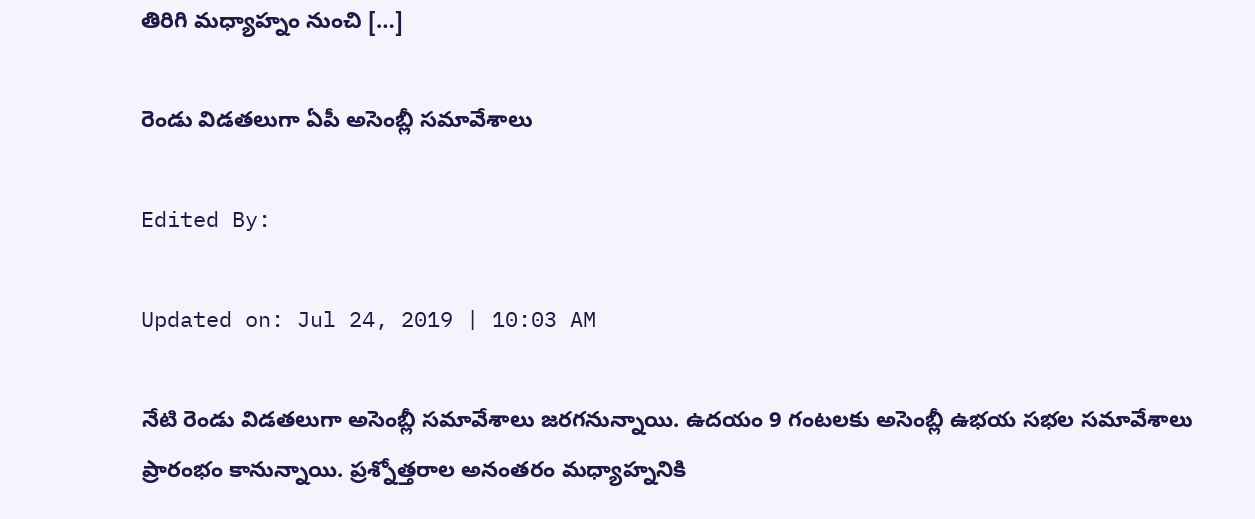తిరిగి మధ్యాహ్నం నుంచి […]

రెండు విడతలుగా ఏపీ అసెంబ్లీ సమావేశాలు

Edited By:

Updated on: Jul 24, 2019 | 10:03 AM

నేటి రెండు విడతలుగా అసెంబ్లీ సమావేశాలు జరగనున్నాయి. ఉదయం 9 గంటలకు అసెంబ్లీ ఉభయ సభల సమావేశాలు ప్రారంభం కానున్నాయి. ప్రశ్నోత్తరాల అనంతరం మధ్యాహ్ననికి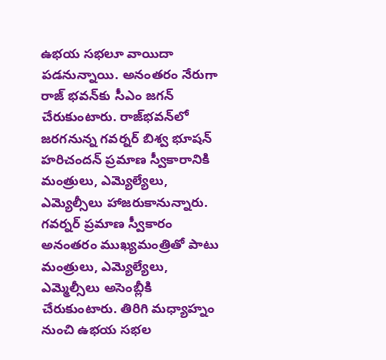ఉభయ సభలూ వాయిదా పడనున్నాయి. అనంతరం నేరుగా రాజ్ భవన్‌కు సీఎం జగన్ చేరుకుంటారు. రాజ్‌భవన్‌లో జరగనున్న గవర్నర్ బిశ్వ భూషన్ హరిచందన్ ప్రమాణ స్వీకారానికి మంత్రులు, ఎమ్యెల్యేలు, ఎమ్యెల్సీలు హాజరుకానున్నారు. గవర్నర్ ప్రమాణ స్వీకారం అనంతరం ముఖ్యమంత్రితో పాటు మంత్రులు, ఎమ్యెల్యేలు, ఎమ్మెల్సీలు అసెంబ్లీకి చేరుకుంటారు. తిరిగి మధ్యాహ్నం నుంచి ఉభయ సభల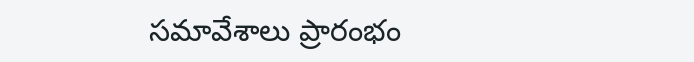సమావేశాలు ప్రారంభం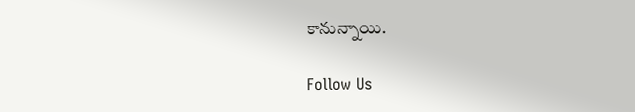కానున్నాయి.

Follow Us